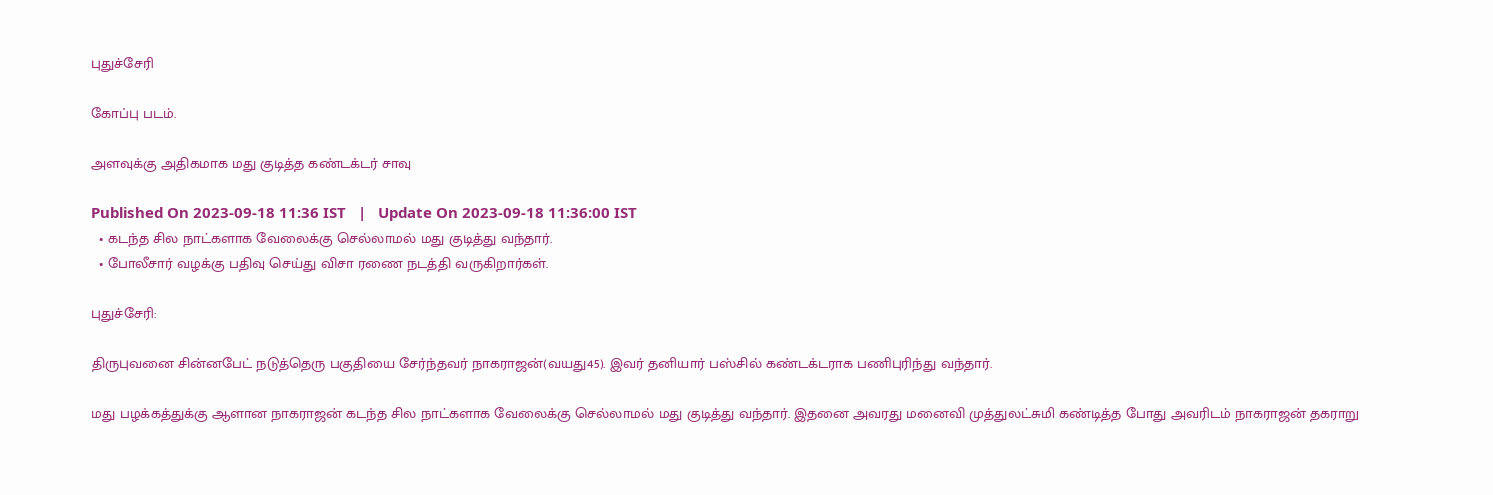புதுச்சேரி

கோப்பு படம்.

அளவுக்கு அதிகமாக மது குடித்த கண்டக்டர் சாவு

Published On 2023-09-18 11:36 IST   |   Update On 2023-09-18 11:36:00 IST
  • கடந்த சில நாட்களாக வேலைக்கு செல்லாமல் மது குடித்து வந்தார்.
  • போலீசார் வழக்கு பதிவு செய்து விசா ரணை நடத்தி வருகிறார்கள்.

புதுச்சேரி:

திருபுவனை சின்னபேட் நடுத்தெரு பகுதியை சேர்ந்தவர் நாகராஜன்(வயது45). இவர் தனியார் பஸ்சில் கண்டக்டராக பணிபுரிந்து வந்தார்.

மது பழக்கத்துக்கு ஆளான நாகராஜன் கடந்த சில நாட்களாக வேலைக்கு செல்லாமல் மது குடித்து வந்தார். இதனை அவரது மனைவி முத்துலட்சுமி கண்டித்த போது அவரிடம் நாகராஜன் தகராறு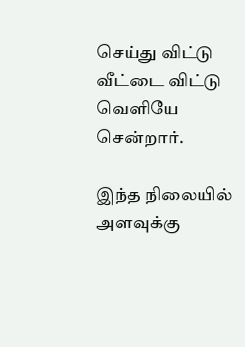செய்து விட்டு வீட்டை விட்டு வெளியே சென்றார்.

இந்த நிலையில் அளவுக்கு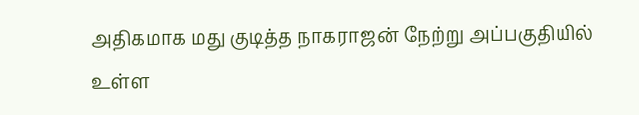அதிகமாக மது குடித்த நாகராஜன் நேற்று அப்பகுதியில் உள்ள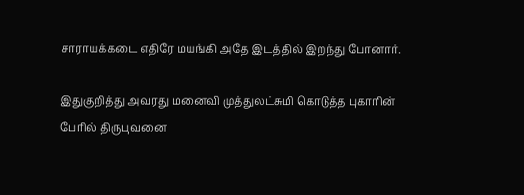சாராயக்கடை எதிரே மயங்கி அதே இடத்தில் இறந்து போனார்.

இதுகுறித்து அவரது மனைவி முத்துலட்சுமி கொடுத்த புகாரின் பேரில் திருபுவனை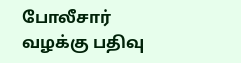போலீசார் வழக்கு பதிவு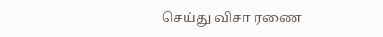செய்து விசா ரணை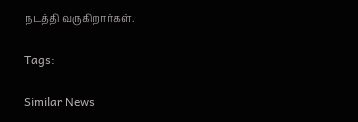நடத்தி வருகிறார்கள்.

Tags:

Similar News